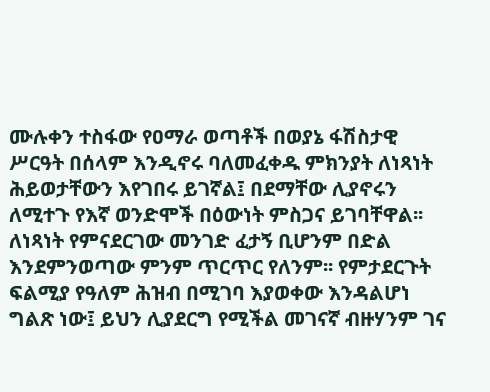ሙሉቀን ተስፋው የዐማራ ወጣቶች በወያኔ ፋሽስታዊ ሥርዓት በሰላም እንዲኖሩ ባለመፈቀዱ ምክንያት ለነጻነት ሕይወታቸውን እየገበሩ ይገኛል፤ በደማቸው ሊያኖሩን ለሚተጉ የእኛ ወንድሞች በዕውነት ምስጋና ይገባቸዋል፡፡ ለነጻነት የምናደርገው መንገድ ፈታኝ ቢሆንም በድል እንደምንወጣው ምንም ጥርጥር የለንም፡፡ የምታደርጉት ፍልሚያ የዓለም ሕዝብ በሚገባ እያወቀው እንዳልሆነ ግልጽ ነው፤ ይህን ሊያደርግ የሚችል መገናኛ ብዙሃንም ገና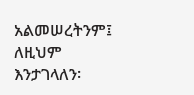አልመሠረትንም፤ ለዚህም እንታገላለን፡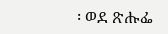፡ ወደ ጽሑፌ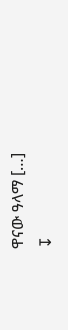ዋናው ዓላማ […]
↧